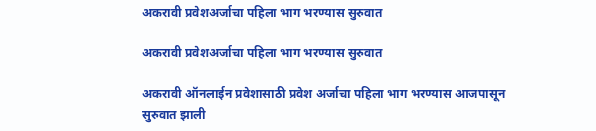अकरावी प्रवेशअर्जाचा पहिला भाग भरण्यास सुरुवात

अकरावी प्रवेशअर्जाचा पहिला भाग भरण्यास सुरुवात

अकरावी ऑनलाईन प्रवेशासाठी प्रवेश अर्जाचा पहिला भाग भरण्यास आजपासून सुरुवात झाली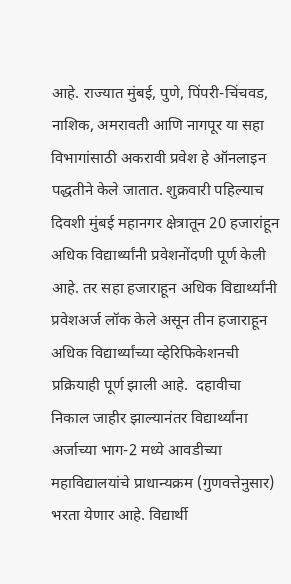आहे. राज्यात मुंबई, पुणे, पिंपरी-चिंचवड, नाशिक, अमरावती आणि नागपूर या सहा विभागांसाठी अकरावी प्रवेश हे ऑनलाइन पद्धतीने केले जातात. शुक्रवारी पहिल्याच दिवशी मुंबई महानगर क्षेत्रातून 20 हजारांहून अधिक विद्यार्थ्यांनी प्रवेशनोंदणी पूर्ण केली आहे. तर सहा हजाराहून अधिक विद्यार्थ्यांनी प्रवेशअर्ज लॉक केले असून तीन हजाराहून अधिक विद्यार्थ्यांच्या व्हेरिफिकेशनची प्रक्रियाही पूर्ण झाली आहे.  दहावीचा निकाल जाहीर झाल्यानंतर विद्यार्थ्यांना अर्जाच्या भाग-2 मध्ये आवडीच्या महाविद्यालयांचे प्राधान्यक्रम (गुणवत्तेनुसार) भरता येणार आहे. विद्यार्थी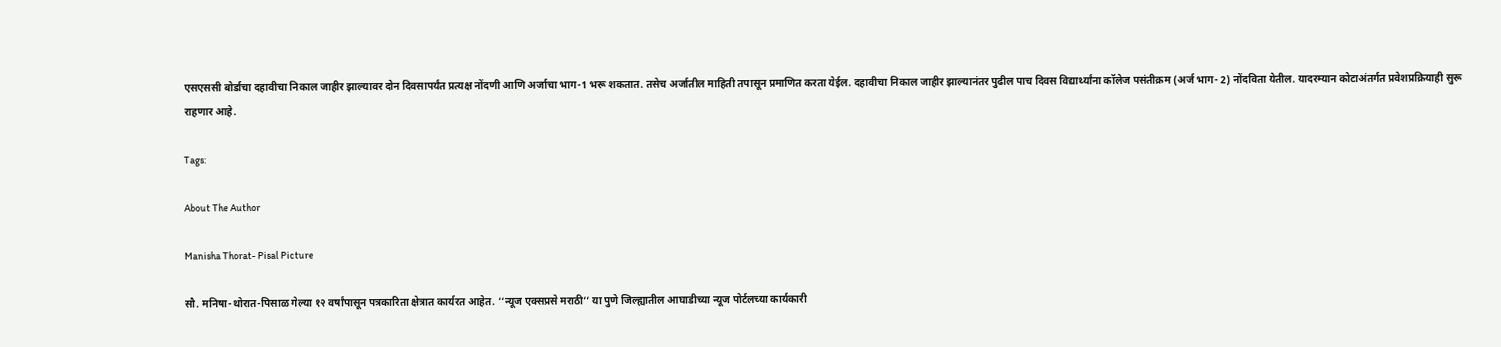एसएससी बोर्डाचा दहावीचा निकाल जाहीर झाल्यावर दोन दिवसापर्यंत प्रत्यक्ष नोंदणी आणि अर्जाचा भाग-1 भरू शकतात. तसेच अर्जातील माहिती तपासून प्रमाणित करता येईल. दहावीचा निकाल जाहीर झाल्यानंतर पुढील पाच दिवस विद्यार्थ्यांना कॉलेज पसंतीक्रम (अर्ज भाग- 2) नोंदविता येतील. यादरम्यान कोटाअंतर्गत प्रवेशप्रक्रियाही सुरू राहणार आहे.

Tags:

About The Author

Manisha Thorat- Pisal Picture

सौ. मनिषा-थोरात-पिसाळ गेल्या १२ वर्षांपासून पत्रकारिता क्षेत्रात कार्यरत आहेत. ‘‘न्यूज एक्सप्रसे मराठी’’ या पुणे जिल्ह्यातील आघाडीच्या न्यूज पोर्टलच्या कार्यकारी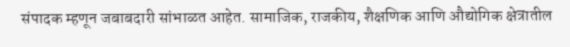संपादक म्हणून जबाबदारी सांभाळत आहेत. सामाजिक, राजकीय, शैक्षणिक आणि औद्योगिक क्षेत्रातील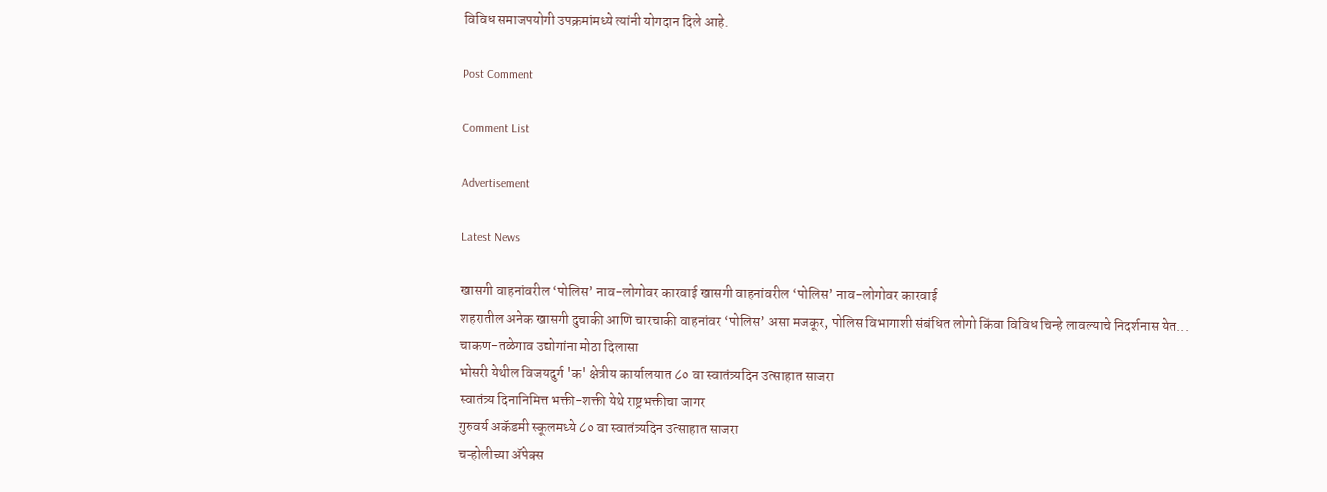विविध समाजपयोगी उपक्रमांमध्ये त्यांनी योगदान दिले आहे.

Post Comment

Comment List

Advertisement

Latest News

खासगी वाहनांवरील ‘पोलिस’ नाव-लोगोवर कारवाई खासगी वाहनांवरील ‘पोलिस’ नाव-लोगोवर कारवाई
शहरातील अनेक खासगी दुचाकी आणि चारचाकी वाहनांवर ‘पोलिस’ असा मजकूर, पोलिस विभागाशी संबंधित लोगो किंवा विविध चिन्हे लावल्याचे निदर्शनास येत...
चाकण-तळेगाव उद्योगांना मोठा दिलासा
भोसरी येथील विजयदुर्ग 'क' क्षेत्रीय कार्यालयात ८० वा स्वातंत्र्यदिन उत्साहात साजरा
स्वातंत्र्य दिनानिमित्त भक्ती-शक्ती येथे राष्ट्रभक्तीचा जागर
गुरुवर्य अकॅडमी स्कूलमध्ये ८० वा स्वातंत्र्यदिन उत्साहात साजरा
चऱ्होलीच्या अ‍ॅपेक्स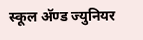स्कूल अ‍ॅण्ड ज्युनियर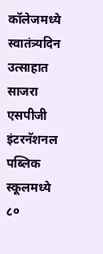कॉलेजमध्ये स्वातंत्र्यदिन उत्साहात साजरा
एसपीजी इंटरनॅशनल पब्लिक स्कूलमध्ये ८०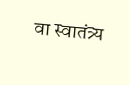वा स्वातंत्र्य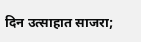दिन उत्साहात साजरा;